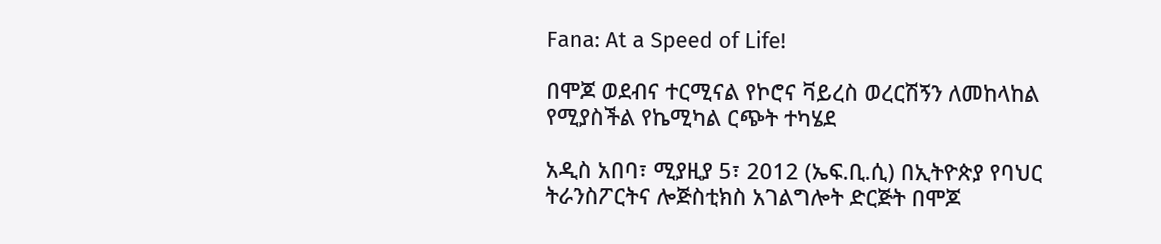Fana: At a Speed of Life!

በሞጆ ወደብና ተርሚናል የኮሮና ቫይረስ ወረርሽኝን ለመከላከል የሚያስችል የኬሚካል ርጭት ተካሄደ

አዲስ አበባ፣ ሚያዚያ 5፣ 2012 (ኤፍ.ቢ.ሲ) በኢትዮጵያ የባህር ትራንስፖርትና ሎጅስቲክስ አገልግሎት ድርጅት በሞጆ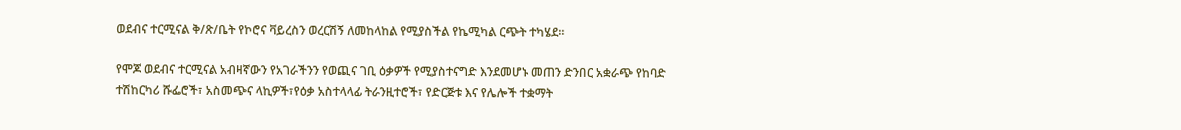ወደብና ተርሚናል ቅ/ጽ/ቤት የኮሮና ቫይረስን ወረርሽኝ ለመከላከል የሚያስችል የኬሚካል ርጭት ተካሄደ።

የሞጆ ወደብና ተርሚናል አብዛኛውን የአገራችንን የወጪና ገቢ ዕቃዎች የሚያስተናግድ እንደመሆኑ መጠን ድንበር አቋራጭ የከባድ ተሽከርካሪ ሹፌሮች፣ አስመጭና ላኪዎች፣የዕቃ አስተላላፊ ትራንዚተሮች፣ የድርጅቱ እና የሌሎች ተቋማት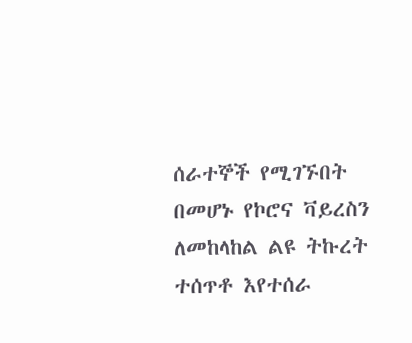ሰራተኞች የሚገኙበት በመሆኑ የኮሮና ቫይረስን ለመከላከል ልዩ ትኩረት ተሰጥቶ እየተሰራ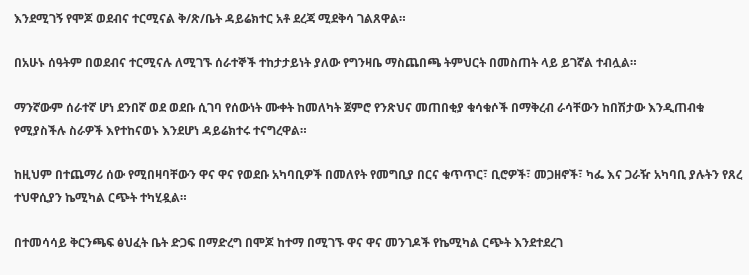እንደሚገኝ የሞጆ ወደብና ተርሚናል ቅ/ጽ/ቤት ዳይሬክተር አቶ ደረጃ ሚደቅሳ ገልጸዋል።

በአሁኑ ሰዓትም በወደብና ተርሚናሉ ለሚገኙ ሰራተኞች ተከታታይነት ያለው የግንዛቤ ማስጨበጫ ትምህርት በመስጠት ላይ ይገኛል ተብሏል።

ማንኛውም ሰራተኛ ሆነ ደንበኛ ወደ ወደቡ ሲገባ የሰውነት ሙቀት ከመለካት ጀምሮ የንጽህና መጠበቂያ ቁሳቁሶች በማቅረብ ራሳቸውን ከበሽታው እንዲጠብቁ የሚያስችሉ ስራዎች እየተከናወኑ እንደሆነ ዳይሬክተሩ ተናግረዋል።

ከዚህም በተጨማሪ ሰው የሚበዛባቸውን ዋና ዋና የወደቡ አካባቢዎች በመለየት የመግቢያ በርና ቁጥጥር፣ ቢሮዎች፣ መጋዘኖች፣ ካፌ እና ጋራዥ አካባቢ ያሉትን የጸረ ተህዋሲያን ኬሚካል ርጭት ተካሂዷል።

በተመሳሳይ ቅርንጫፍ ፅህፈት ቤት ድጋፍ በማድረግ በሞጆ ከተማ በሚገኙ ዋና ዋና መንገዶች የኬሚካል ርጭት እንደተደረገ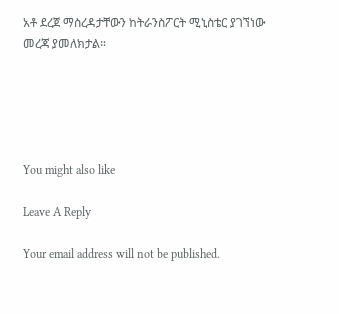አቶ ደረጀ ማስረዳታቸውን ከትራንስፖርት ሚኒስቴር ያገኘነው መረጃ ያመለክታል።





You might also like

Leave A Reply

Your email address will not be published.